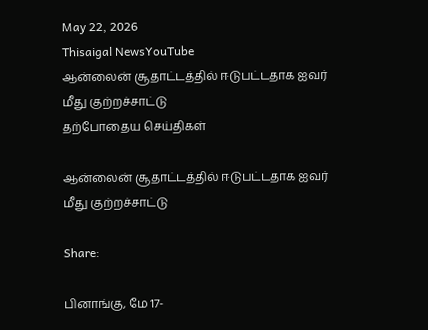May 22, 2026
Thisaigal NewsYouTube
ஆன்லைன் சூதாட்டத்தில் ஈடுபட்டதாக ஐவர் மீது குற்றச்சாட்டு
தற்போதைய செய்திகள்

ஆன்லைன் சூதாட்டத்தில் ஈடுபட்டதாக ஐவர் மீது குற்றச்சாட்டு

Share:

பினாங்கு, மே 17-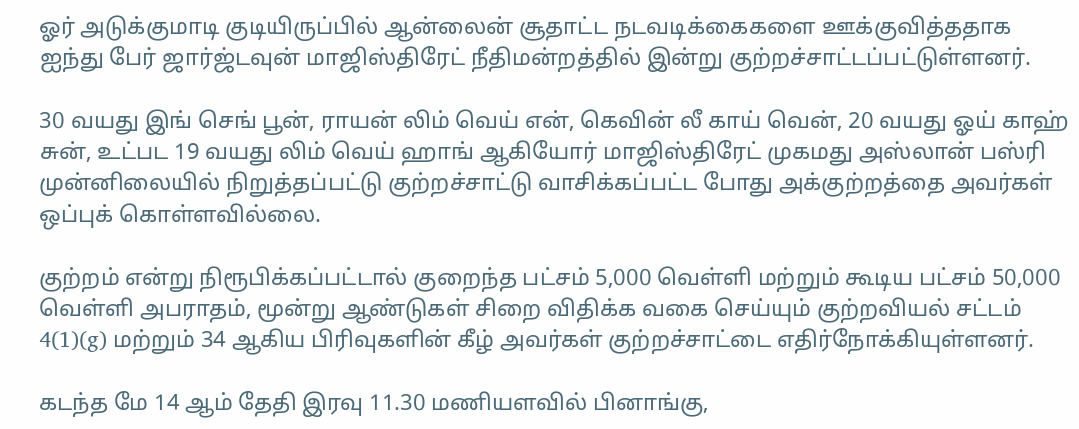ஓர் அடுக்குமாடி குடியிருப்பில் ஆன்லைன் சூதாட்ட நடவடிக்கைகளை ஊக்குவித்ததாக ஐந்து பேர் ஜார்ஜ்டவுன் மாஜிஸ்திரேட் நீதிமன்றத்தில் இன்று குற்றச்சாட்டப்பட்டுள்ளனர்.

30 வயது இங் செங் பூன், ராயன் லிம் வெய் என், கெவின் லீ காய் வென், 20 வயது ஓய் காஹ் சுன், உட்பட 19 வயது லிம் வெய் ஹாங் ஆகியோர் மாஜிஸ்திரேட் முகமது அஸ்லான் பஸ்ரி முன்னிலையில் நிறுத்தப்பட்டு குற்றச்சாட்டு வாசிக்கப்பட்ட போது அக்குற்றத்தை அவர்கள் ஒப்புக் கொள்ளவில்லை.

குற்றம் என்று நிரூபிக்கப்பட்டால் குறைந்த பட்சம் 5,000 வெள்ளி மற்றும் கூடிய பட்சம் 50,000 வெள்ளி அபராதம், மூன்று ஆண்டுகள் சிறை விதிக்க வகை செய்யும் குற்றவியல் சட்டம் 4(1)(g) மற்றும் 34 ஆகிய பிரிவுகளின் கீழ் அவர்கள் குற்றச்சாட்டை எதிர்நோக்கியுள்ளனர்.

கடந்த மே 14 ஆம் தேதி இரவு 11.30 மணியளவில் பினாங்கு,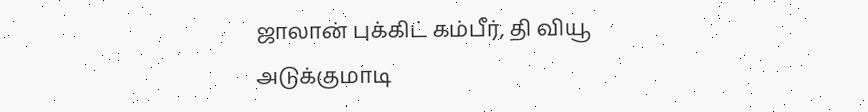ஜாலான் புக்கிட் கம்பீர், தி வியூ அடுக்குமாடி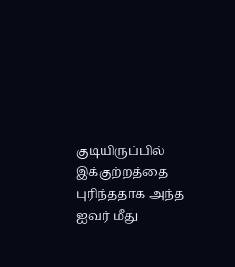குடியிருப்பில் இக்குற்றத்தை புரிந்ததாக அந்த ஐவர் மீது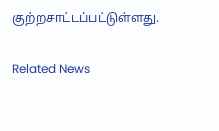குற்றசாட்டப்பட்டுள்ளது.

Related News